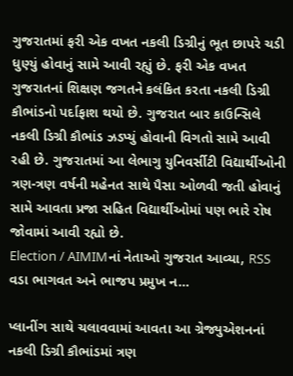ગુજરાતમાં ફરી એક વખત નકલી ડિગ્રીનું ભૂત છાપરે ચડી ધુણ્યું હોવાનું સામે આવી રહ્યું છે. ફરી એક વખત ગુજરાતનાં શિક્ષણ જગતને કલંકિત કરતા નકલી ડિગ્રી કૌભાંડનો પર્દાફાશ થયો છે. ગુજરાત બાર કાઉન્સિલે નકલી ડિગ્રી કૌભાંડ ઝડપ્યું હોવાની વિગતો સામે આવી રહી છે. ગુજરાતમાં આ લેભાગુ યુનિવર્સીટી વિદ્યાર્થીઓની ત્રણ-ત્રણ વર્ષની મહેનત સાથે પૈસા ઓળવી જતી હોવાનું સામે આવતા પ્રજા સહિત વિદ્યાર્થીઓમાં પણ ભારે રોષ જોવામાં આવી રહ્યો છે.
Election / AIMIMનાં નેતાઓ ગુજરાત આવ્યા, RSS વડા ભાગવત અને ભાજપ પ્રમુખ ન…

પ્લાનીંગ સાથે ચલાવવામાં આવતા આ ગ્રેજ્યુએશનનાં નકલી ડિગ્રી કૌભાંડમાં ત્રણ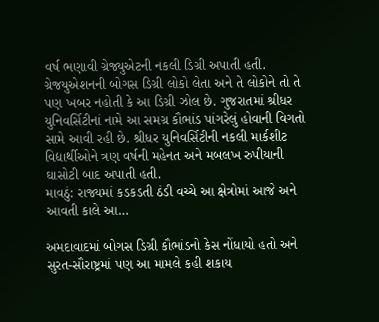વર્ષ ભણાવી ગ્રેજ્યુએટની નકલી ડિગ્રી અપાતી હતી.
ગ્રેજયુએશનની બોગસ ડિગ્રી લોકો લેતા અને તે લોકોને તો તે પણ ખબર નહોતી કે આ ડિગ્રી ઝોલ છે. ગુજરાતમાં શ્રીધર યુનિવર્સિટીનાં નામે આ સમગ્ર કૌભાંડ પાંગરેલું હોવાની વિગતો સામે આવી રહી છે. શ્રીધર યુનિવર્સિટીની નકલી માર્કશીટ વિદ્યાર્થીઓને ત્રણ વર્ષની મહેનત અને મબલખ રુપીયાની ઘાસોટી બાદ અપાતી હતી.
માવઠું: રાજ્યમાં કડકડતી ઠંડી વચ્ચે આ ક્ષેત્રોમાં આજે અને આવતી કાલે આ…

અમદાવાદમાં બોગસ ડિગ્રી કૌભાંડનો કેસ નોંધાયો હતો અને સુરત-સૌરાષ્ટ્રમાં પણ આ મામલે કહી શકાય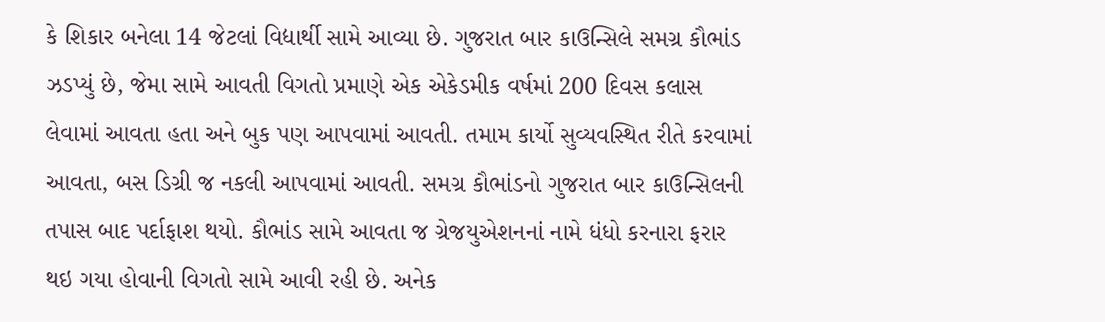કે શિકાર બનેલા 14 જેટલાં વિદ્યાર્થી સામે આવ્યા છે. ગુજરાત બાર કાઉન્સિલે સમગ્ર કૌભાંડ ઝડપ્યું છે, જેમા સામે આવતી વિગતો પ્રમાણે એક એકેડમીક વર્ષમાં 200 દિવસ કલાસ લેવામાં આવતા હતા અને બુક પણ આપવામાં આવતી. તમામ કાર્યો સુવ્યવસ્થિત રીતે કરવામાં આવતા, બસ ડિગ્રી જ નકલી આપવામાં આવતી. સમગ્ર કૌભાંડનો ગુજરાત બાર કાઉન્સિલની તપાસ બાદ પર્દાફાશ થયો. કૌભાંડ સામે આવતા જ ગ્રેજયુએશનનાં નામે ધંધો કરનારા ફરાર થઇ ગયા હોવાની વિગતો સામે આવી રહી છે. અનેક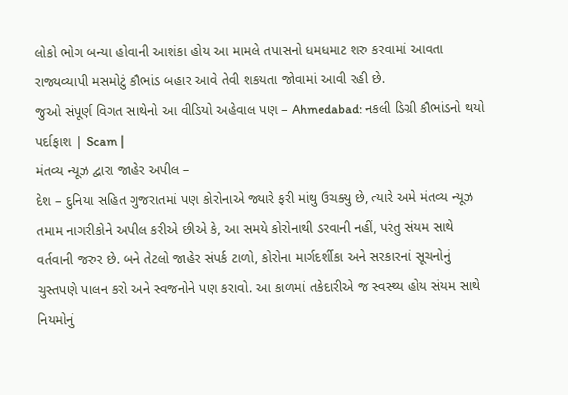લોકો ભોગ બન્યા હોવાની આશંકા હોય આ મામલે તપાસનો ધમધમાટ શરુ કરવામાં આવતા રાજ્યવ્યાપી મસમોટું કૌભાંડ બહાર આવે તેવી શકયતા જોવામાં આવી રહી છે.
જુઓ સંપૂર્ણ વિગત સાથેનો આ વીડિયો અહેવાલ પણ – Ahmedabad: નકલી ડિગ્રી કૌભાંડનો થયો પર્દાફાશ | Scam |
મંતવ્ય ન્યૂઝ દ્વારા જાહેર અપીલ –
દેશ – દુનિયા સહિત ગુજરાતમાં પણ કોરોનાએ જ્યારે ફરી માંથુ ઉચક્યુ છે, ત્યારે અમે મંતવ્ય ન્યૂઝ તમામ નાગરીકોને અપીલ કરીએ છીએ કે, આ સમયે કોરોનાથી ડરવાની નહીં, પરંતુ સંયમ સાથે વર્તવાની જરુર છે. બને તેટલો જાહેર સંપર્ક ટાળો, કોરોના માર્ગદર્શીકા અને સરકારનાં સૂચનોનું ચુસ્તપણે પાલન કરો અને સ્વજનોને પણ કરાવો. આ કાળમાં તકેદારીએ જ સ્વસ્થ્ય હોય સંયમ સાથે નિયમોનું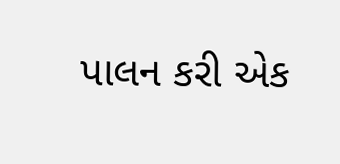પાલન કરી એક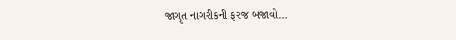જાગૃત નાગરીકની ફરજ બજાવો…